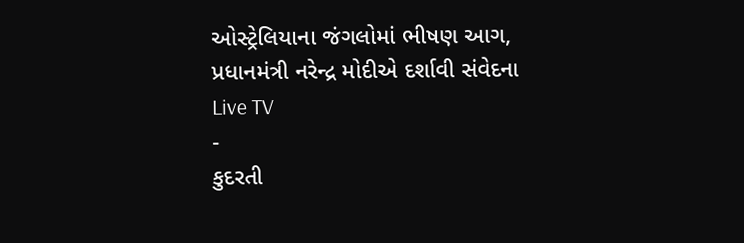ઓસ્ટ્રેલિયાના જંગલોમાં ભીષણ આગ, પ્રધાનમંત્રી નરેન્દ્ર મોદીએ દર્શાવી સંવેદના
Live TV
-
કુદરતી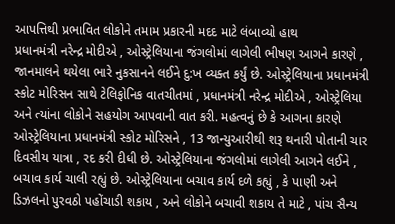આપત્તિથી પ્રભાવિત લોકોને તમામ પ્રકારની મદદ માટે લંબાવ્યો હાથ
પ્રધાનમંત્રી નરેન્દ્ર મોદીએ , ઓસ્ટ્રેલિયાના જંગલોમાં લાગેલી ભીષણ આગને કારણે , જાનમાલને થયેલા ભારે નુકસાનને લઈને દુ:ખ વ્યક્ત કર્યું છે. ઓસ્ટ્રેલિયાના પ્રધાનમંત્રી સ્કોટ મોરિસન સાથે ટેલિફોનિક વાતચીતમાં , પ્રધાનમંત્રી નરેન્દ્ર મોદીએ , ઓસ્ટ્રેલિયા અને ત્યાંના લોકોને સહયોગ આપવાની વાત કરી. મહત્વનું છે કે આગના કારણે ઓસ્ટ્રેલિયાના પ્રધાનમંત્રી સ્કોટ મોરિસને , 13 જાન્યુઆરીથી શરૂ થનારી પોતાની ચાર દિવસીય યાત્રા , રદ કરી દીધી છે. ઓસ્ટ્રેલિયાના જંગલોમાં લાગેલી આગને લઈને , બચાવ કાર્ય ચાલી રહ્યું છે. ઓસ્ટ્રેલિયાના બચાવ કાર્ય દળે કહ્યું , કે પાણી અને ડિઝલનો પુરવઠો પહોંચાડી શકાય , અને લોકોને બચાવી શકાય તે માટે , પાંચ સૈન્ય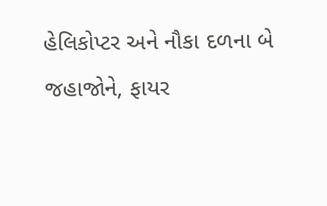હેલિકોપ્ટર અને નૌકા દળના બે જહાજોને, ફાયર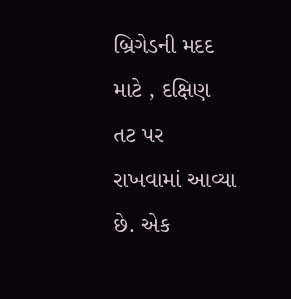બ્રિગેડની મદદ માટે , દક્ષિણ તટ પર રાખવામાં આવ્યા છે. એક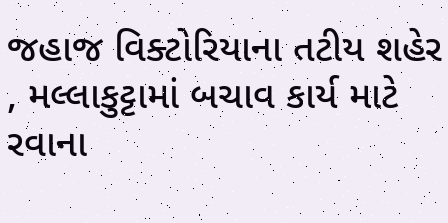જહાજ વિક્ટોરિયાના તટીય શહેર , મલ્લાકુટ્ટામાં બચાવ કાર્ય માટે રવાના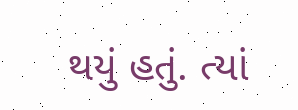થયું હતું. ત્યાં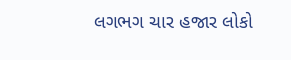લગભગ ચાર હજાર લોકો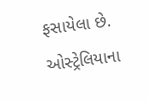ફસાયેલા છે. ઓસ્ટ્રેલિયાના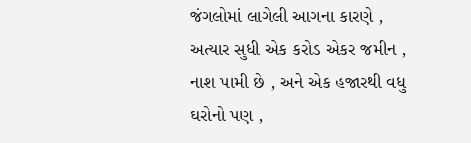જંગલોમાં લાગેલી આગના કારણે , અત્યાર સુધી એક કરોડ એકર જમીન , નાશ પામી છે , અને એક હજારથી વધુ ઘરોનો પણ ,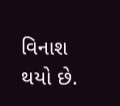વિનાશ થયો છે.